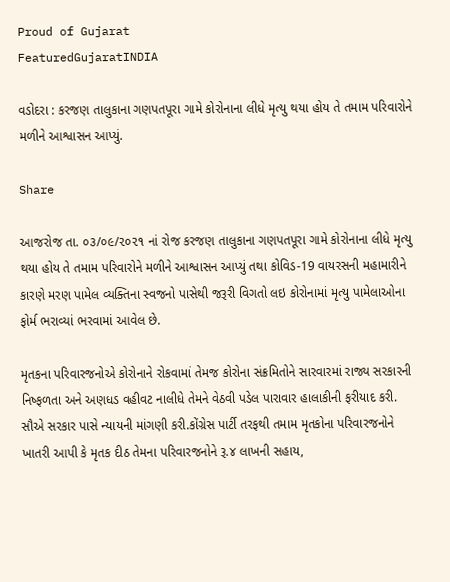Proud of Gujarat
FeaturedGujaratINDIA

વડોદરા : કરજણ તાલુકાના ગણપતપૂરા ગામે કોરોનાના લીધે મૃત્યુ થયા હોય તે તમામ પરિવારોને મળીને આશ્વાસન આપ્યું.

Share

આજરોજ તા. ૦૩/૦૯/૨૦૨૧ નાં રોજ કરજણ તાલુકાના ગણપતપૂરા ગામે કોરોનાના લીધે મૃત્યુ થયા હોય તે તમામ પરિવારોને મળીને આશ્વાસન આપ્યું તથા કોવિડ-19 વાયરસની મહામારીને કારણે મરણ પામેલ વ્યક્તિના સ્વજનો પાસેથી જરૂરી વિગતો લઇ કોરોનામાં મૃત્યુ પામેલાઓના ફોર્મ ભરાવ્યાં ભરવામાં આવેલ છે.

મૃતકના પરિવારજનોએ કોરોનાને રોકવામાં તેમજ કોરોના સંક્રમિતોને સારવારમાં રાજ્ય સરકારની નિષ્ફળતા અને અણધડ વહીવટ નાલીધે તેમને વેઠવી પડેલ પારાવાર હાલાકીની ફરીયાદ કરી. સૌએ સરકાર પાસે ન્યાયની માંગણી કરી.કોંગ્રેસ પાર્ટી તરફથી તમામ મૃતકોના પરિવારજનોને ખાતરી આપી કે મૃતક દીઠ તેમના પરિવારજનોને રૂ.૪ લાખની સહાય,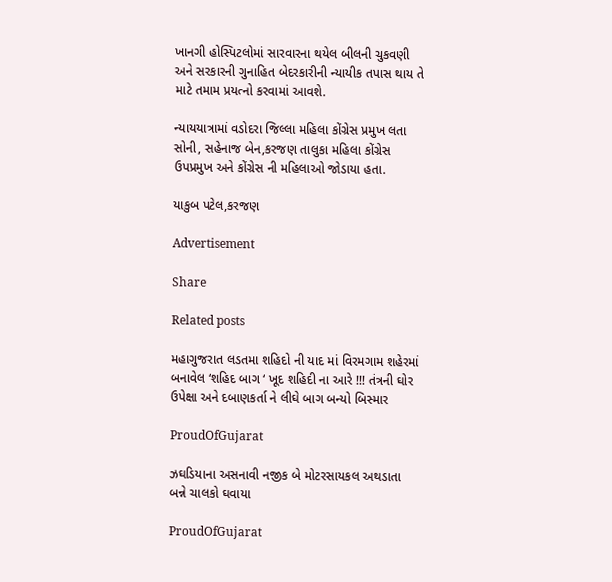ખાનગી હોસ્પિટલોમાં સારવારના થયેલ બીલની ચુકવણી અને સરકારની ગુનાહિત બેદરકારીની ન્યાયીક તપાસ થાય તે માટે તમામ પ્રયત્નો કરવામાં આવશે.

ન્યાયયાત્રામાં વડોદરા જિલ્લા મહિલા કોંગ્રેસ પ્રમુખ લતા સોની, સહેનાજ બેન,કરજણ તાલુકા મહિલા કોંગ્રેસ ઉપપ્રમુખ અને કોંગ્રેસ ની મહિલાઓ જોડાયા હતા.

યાકુબ પટેલ,કરજણ

Advertisement

Share

Related posts

મહાગુજરાત લડતમા શહિદો ની યાદ માં વિરમગામ શહેરમાં બનાવેલ ‘શહિદ બાગ ‘ ખૂદ શહિદી ના આરે !!! તંત્રની ઘોર ઉપેક્ષા અને દબાણકર્તા ને લીઘે બાગ બન્યો બિસ્માર

ProudOfGujarat

ઝઘડિયાના અસનાવી નજીક બે મોટરસાયકલ અથડાતા બન્ને ચાલકો ઘવાયા

ProudOfGujarat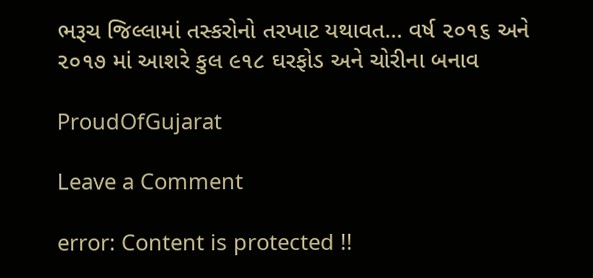ભરૂચ જિલ્લામાં તસ્કરોનો તરખાટ યથાવત… વર્ષ ૨૦૧૬ અને ૨૦૧૭ માં આશરે કુલ ૯૧૮ ઘરફોડ અને ચોરીના બનાવ

ProudOfGujarat

Leave a Comment

error: Content is protected !!